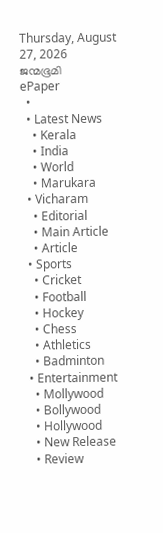Thursday, August 27, 2026
ജന്മഭൂമി
ePaper
  •
  • Latest News
    • Kerala
    • India
    • World
    • Marukara
  • Vicharam
    • Editorial
    • Main Article
    • Article
  • Sports
    • Cricket
    • Football
    • Hockey
    • Chess
    • Athletics
    • Badminton
  • Entertainment
    • Mollywood
    • Bollywood
    • Hollywood
    • New Release
    • Review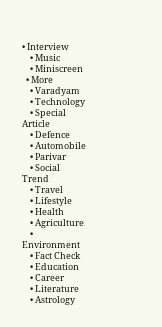• Interview
    • Music
    • Miniscreen
  • More
    • Varadyam
    • Technology
    • Special Article
    • Defence
    • Automobile
    • Parivar
    • Social Trend
    • Travel
    • Lifestyle
    • Health
    • Agriculture
    • Environment
    • Fact Check
    • Education
    • Career
    • Literature
    • Astrology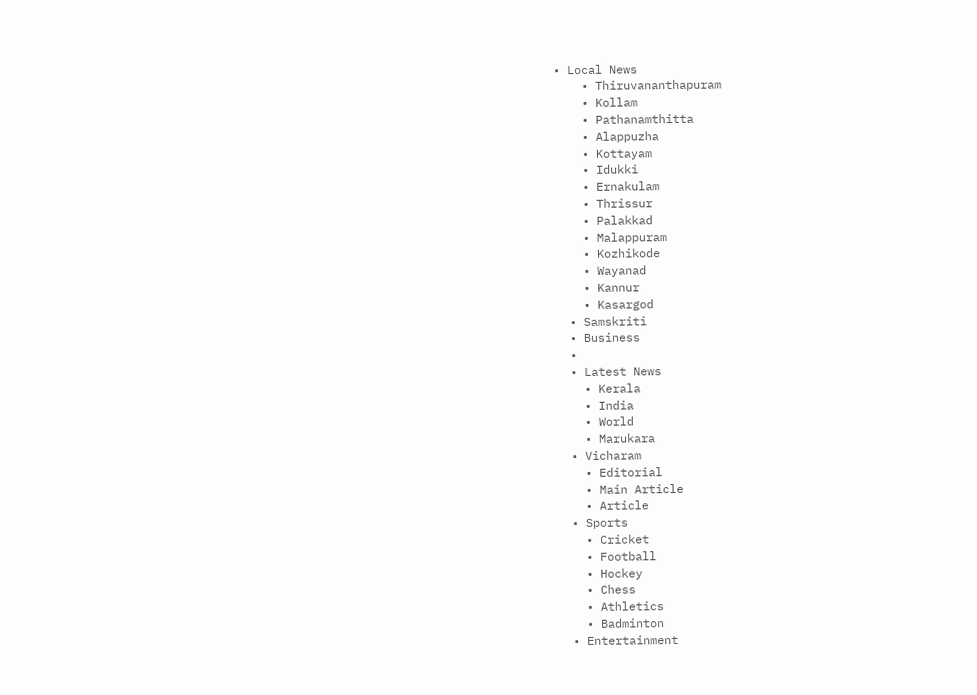• Local News
    • Thiruvananthapuram
    • Kollam
    • Pathanamthitta
    • Alappuzha
    • Kottayam
    • Idukki
    • Ernakulam
    • Thrissur
    • Palakkad
    • Malappuram
    • Kozhikode
    • Wayanad
    • Kannur
    • Kasargod
  • Samskriti
  • Business
  •
  • Latest News
    • Kerala
    • India
    • World
    • Marukara
  • Vicharam
    • Editorial
    • Main Article
    • Article
  • Sports
    • Cricket
    • Football
    • Hockey
    • Chess
    • Athletics
    • Badminton
  • Entertainment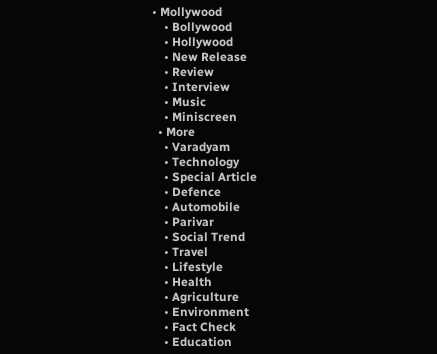• Mollywood
    • Bollywood
    • Hollywood
    • New Release
    • Review
    • Interview
    • Music
    • Miniscreen
  • More
    • Varadyam
    • Technology
    • Special Article
    • Defence
    • Automobile
    • Parivar
    • Social Trend
    • Travel
    • Lifestyle
    • Health
    • Agriculture
    • Environment
    • Fact Check
    • Education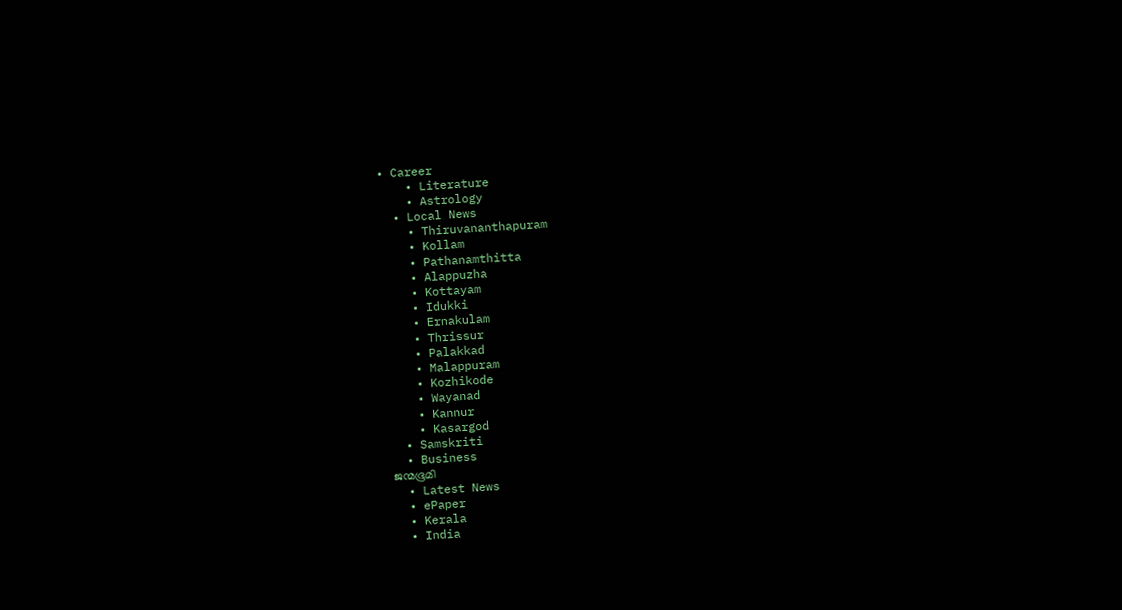• Career
    • Literature
    • Astrology
  • Local News
    • Thiruvananthapuram
    • Kollam
    • Pathanamthitta
    • Alappuzha
    • Kottayam
    • Idukki
    • Ernakulam
    • Thrissur
    • Palakkad
    • Malappuram
    • Kozhikode
    • Wayanad
    • Kannur
    • Kasargod
  • Samskriti
  • Business
ജന്മഭൂമി
  • Latest News
  • ePaper
  • Kerala
  • India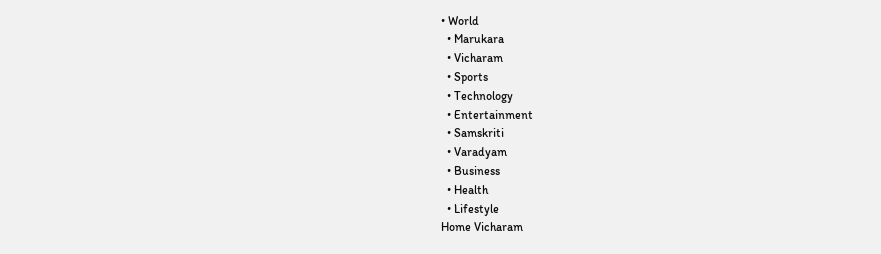• World
  • Marukara
  • Vicharam
  • Sports
  • Technology
  • Entertainment
  • Samskriti
  • Varadyam
  • Business
  • Health
  • Lifestyle
Home Vicharam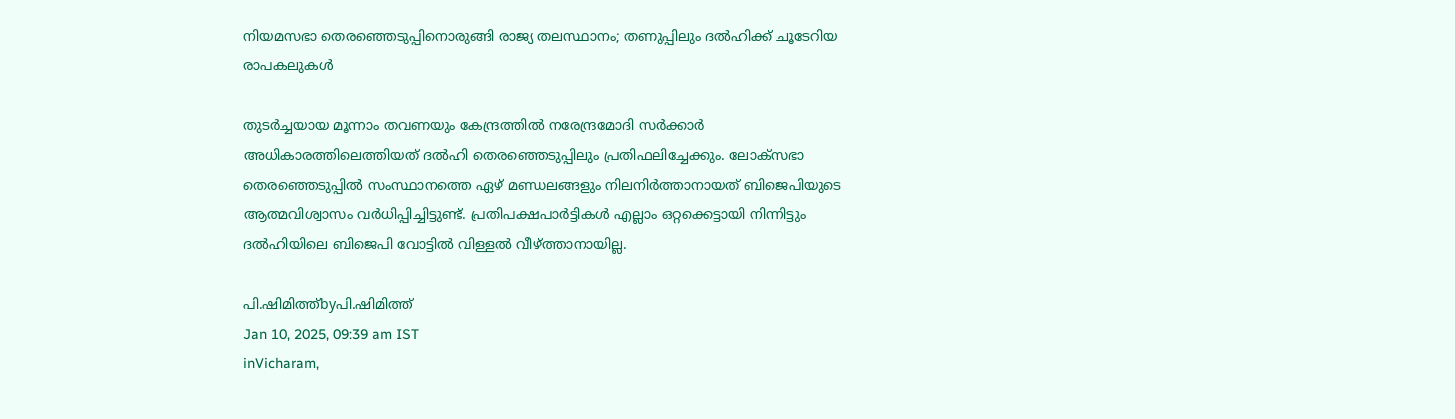നിയമസഭാ തെരഞ്ഞെടുപ്പിനൊരുങ്ങി രാജ്യ തലസ്ഥാനം; തണുപ്പിലും ദല്‍ഹിക്ക് ചൂടേറിയ രാപകലുകള്‍

തുടര്‍ച്ചയായ മൂന്നാം തവണയും കേന്ദ്രത്തില്‍ നരേന്ദ്രമോദി സര്‍ക്കാര്‍ അധികാരത്തിലെത്തിയത് ദല്‍ഹി തെരഞ്ഞെടുപ്പിലും പ്രതിഫലിച്ചേക്കും. ലോക്സഭാ തെരഞ്ഞെടുപ്പില്‍ സംസ്ഥാനത്തെ ഏഴ് മണ്ഡലങ്ങളും നിലനിര്‍ത്താനായത് ബിജെപിയുടെ ആത്മവിശ്വാസം വര്‍ധിപ്പിച്ചിട്ടുണ്ട്. പ്രതിപക്ഷപാര്‍ട്ടികള്‍ എല്ലാം ഒറ്റക്കെട്ടായി നിന്നിട്ടും ദല്‍ഹിയിലെ ബിജെപി വോട്ടില്‍ വിള്ളല്‍ വീഴ്‌ത്താനായില്ല.

പി.ഷിമിത്ത്byപി.ഷിമിത്ത്
Jan 10, 2025, 09:39 am IST
inVicharam,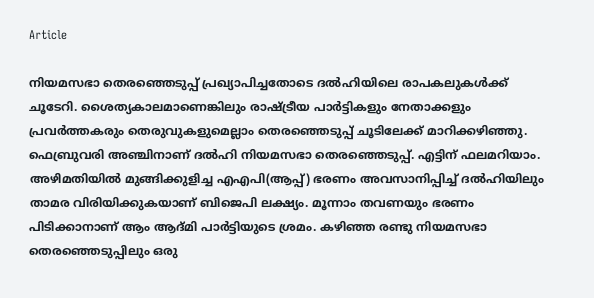Article

നിയമസഭാ തെരഞ്ഞെടുപ്പ് പ്രഖ്യാപിച്ചതോടെ ദല്‍ഹിയിലെ രാപകലുകള്‍ക്ക് ചൂടേറി. ശൈത്യകാലമാണെങ്കിലും രാഷ്‌ട്രീയ പാര്‍ട്ടികളും നേതാക്കളും പ്രവര്‍ത്തകരും തെരുവുകളുമെല്ലാം തെരഞ്ഞെടുപ്പ് ചൂടിലേക്ക് മാറിക്കഴിഞ്ഞു. ഫെബ്രുവരി അഞ്ചിനാണ് ദല്‍ഹി നിയമസഭാ തെരഞ്ഞെടുപ്പ്. എട്ടിന് ഫലമറിയാം.
അഴിമതിയില്‍ മുങ്ങിക്കുളിച്ച എഎപി(ആപ്പ്) ഭരണം അവസാനിപ്പിച്ച് ദല്‍ഹിയിലും താമര വിരിയിക്കുകയാണ് ബിജെപി ലക്ഷ്യം. മൂന്നാം തവണയും ഭരണം പിടിക്കാനാണ് ആം ആദ്മി പാര്‍ട്ടിയുടെ ശ്രമം. കഴിഞ്ഞ രണ്ടു നിയമസഭാ തെരഞ്ഞെടുപ്പിലും ഒരു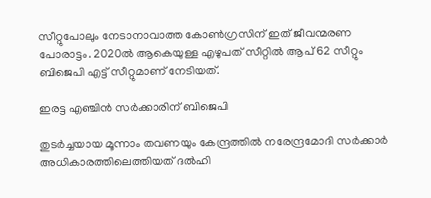സീറ്റുപോലും നേടാനാവാത്ത കോണ്‍ഗ്രസിന് ഇത് ജീവന്മരണ പോരാട്ടം. 2020ല്‍ ആകെയുള്ള എഴുപത് സീറ്റില്‍ ആപ് 62 സീറ്റും ബിജെപി എട്ട് സീറ്റുമാണ് നേടിയത്.

ഇരട്ട എഞ്ചിന്‍ സര്‍ക്കാരിന് ബിജെപി

തുടര്‍ച്ചയായ മൂന്നാം തവണയും കേന്ദ്രത്തില്‍ നരേന്ദ്രമോദി സര്‍ക്കാര്‍ അധികാരത്തിലെത്തിയത് ദല്‍ഹി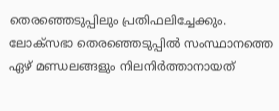തെരഞ്ഞെടുപ്പിലും പ്രതിഫലിച്ചേക്കും. ലോക്സഭാ തെരഞ്ഞെടുപ്പില്‍ സംസ്ഥാനത്തെ ഏഴ് മണ്ഡലങ്ങളും നിലനിര്‍ത്താനായത്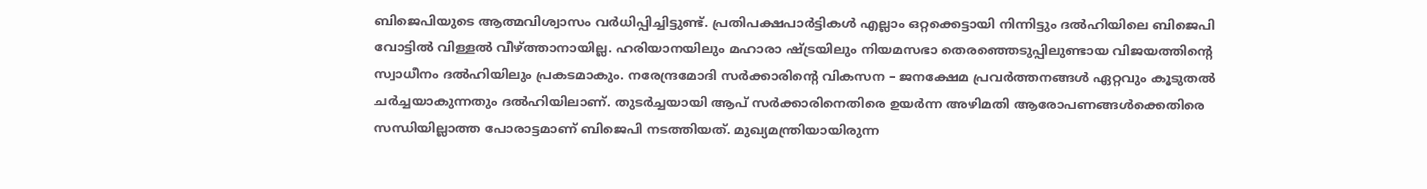ബിജെപിയുടെ ആത്മവിശ്വാസം വര്‍ധിപ്പിച്ചിട്ടുണ്ട്. പ്രതിപക്ഷപാര്‍ട്ടികള്‍ എല്ലാം ഒറ്റക്കെട്ടായി നിന്നിട്ടും ദല്‍ഹിയിലെ ബിജെപി വോട്ടില്‍ വിള്ളല്‍ വീഴ്‌ത്താനായില്ല. ഹരിയാനയിലും മഹാരാ ഷ്‌ട്രയിലും നിയമസഭാ തെരഞ്ഞെടുപ്പിലുണ്ടായ വിജയത്തിന്റെ സ്വാധീനം ദല്‍ഹിയിലും പ്രകടമാകും. നരേന്ദ്രമോദി സര്‍ക്കാരിന്റെ വികസന – ജനക്ഷേമ പ്രവര്‍ത്തനങ്ങള്‍ ഏറ്റവും കൂടുതല്‍ ചര്‍ച്ചയാകുന്നതും ദല്‍ഹിയിലാണ്. തുടര്‍ച്ചയായി ആപ് സര്‍ക്കാരിനെതിരെ ഉയര്‍ന്ന അഴിമതി ആരോപണങ്ങള്‍ക്കെതിരെ സന്ധിയില്ലാത്ത പോരാട്ടമാണ് ബിജെപി നടത്തിയത്. മുഖ്യമന്ത്രിയായിരുന്ന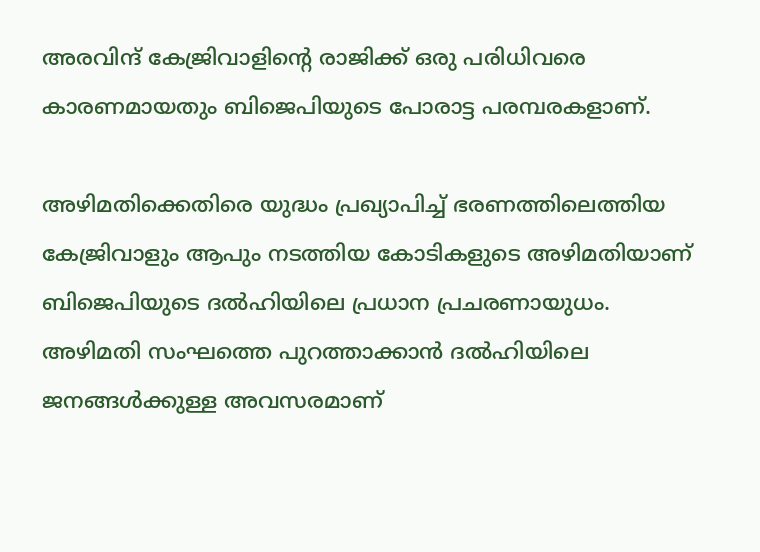അരവിന്ദ് കേജ്രിവാളിന്റെ രാജിക്ക് ഒരു പരിധിവരെ കാരണമായതും ബിജെപിയുടെ പോരാട്ട പരമ്പരകളാണ്.

അഴിമതിക്കെതിരെ യുദ്ധം പ്രഖ്യാപിച്ച് ഭരണത്തിലെത്തിയ കേജ്രിവാളും ആപും നടത്തിയ കോടികളുടെ അഴിമതിയാണ് ബിജെപിയുടെ ദല്‍ഹിയിലെ പ്രധാന പ്രചരണായുധം. അഴിമതി സംഘത്തെ പുറത്താക്കാന്‍ ദല്‍ഹിയിലെ ജനങ്ങള്‍ക്കുള്ള അവസരമാണ്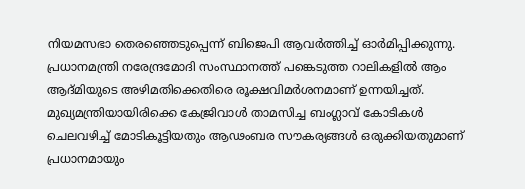നിയമസഭാ തെരഞ്ഞെടുപ്പെന്ന് ബിജെപി ആവര്‍ത്തിച്ച് ഓര്‍മിപ്പിക്കുന്നു. പ്രധാനമന്ത്രി നരേന്ദ്രമോദി സംസ്ഥാനത്ത് പങ്കെടുത്ത റാലികളില്‍ ആം ആദ്മിയുടെ അഴിമതിക്കെതിരെ രൂക്ഷവിമര്‍ശനമാണ് ഉന്നയിച്ചത്. മുഖ്യമന്ത്രിയായിരിക്കെ കേജ്രിവാള്‍ താമസിച്ച ബംഗ്ലാവ് കോടികള്‍ ചെലവഴിച്ച് മോടികൂട്ടിയതും ആഢംബര സൗകര്യങ്ങള്‍ ഒരുക്കിയതുമാണ് പ്രധാനമായും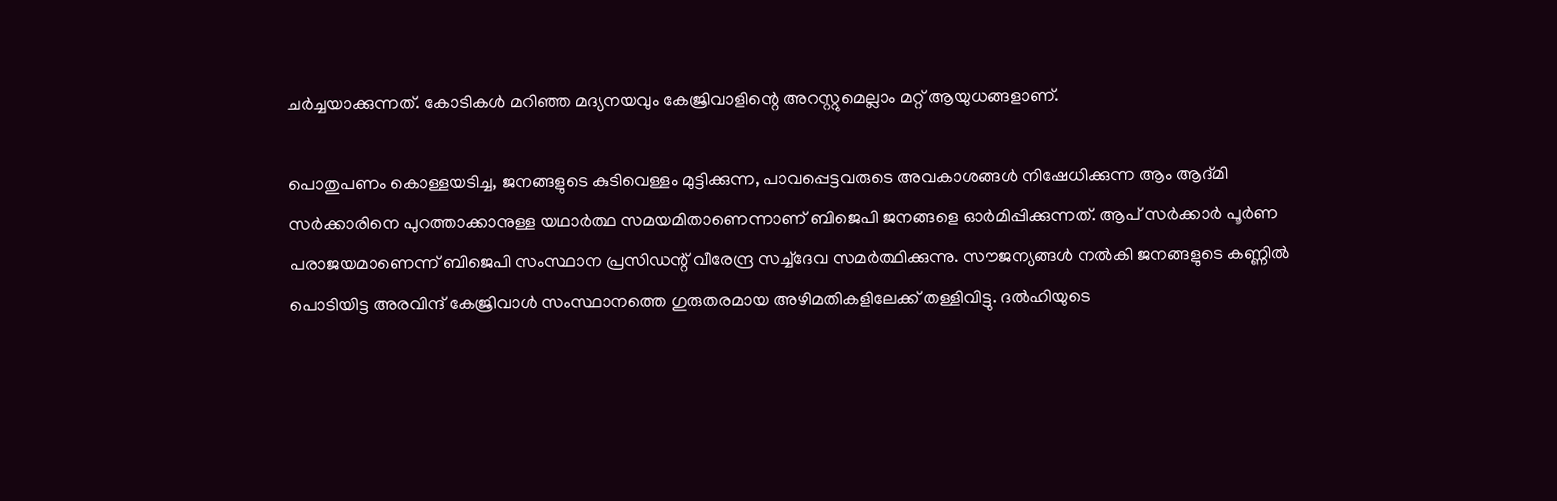ചര്‍ച്ചയാക്കുന്നത്. കോടികള്‍ മറിഞ്ഞ മദ്യനയവും കേജ്രിവാളിന്റെ അറസ്റ്റുമെല്ലാം മറ്റ് ആയുധങ്ങളാണ്.

പൊതുപണം കൊള്ളയടിച്ച, ജനങ്ങളുടെ കുടിവെള്ളം മുട്ടിക്കുന്ന, പാവപ്പെട്ടവരുടെ അവകാശങ്ങള്‍ നിഷേധിക്കുന്ന ആം ആദ്മി സര്‍ക്കാരിനെ പുറത്താക്കാനുള്ള യഥാര്‍ത്ഥ സമയമിതാണെന്നാണ് ബിജെപി ജനങ്ങളെ ഓര്‍മിപ്പിക്കുന്നത്. ആപ് സര്‍ക്കാര്‍ പൂര്‍ണ പരാജയമാണെന്ന് ബിജെപി സംസ്ഥാന പ്രസിഡന്റ് വീരേന്ദ്ര സച്ച്ദേവ സമര്‍ത്ഥിക്കുന്നു. സൗജന്യങ്ങള്‍ നല്‍കി ജനങ്ങളുടെ കണ്ണില്‍ പൊടിയിട്ട അരവിന്ദ് കേജ്രിവാള്‍ സംസ്ഥാനത്തെ ഗുരുതരമായ അഴിമതികളിലേക്ക് തള്ളിവിട്ടു. ദല്‍ഹിയുടെ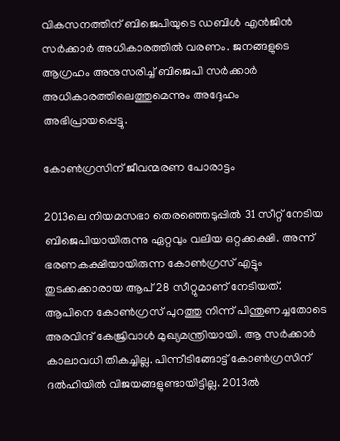വികസനത്തിന് ബിജെപിയുടെ ഡബിള്‍ എന്‍ജിന്‍ സര്‍ക്കാര്‍ അധികാരത്തില്‍ വരണം. ജനങ്ങളുടെ ആഗ്രഹം അനുസരിച്ച് ബിജെപി സര്‍ക്കാര്‍ അധികാരത്തിലെത്തുമെന്നും അദ്ദേഹം അഭിപ്രായപ്പെട്ടു.

കോണ്‍ഗ്രസിന് ജീവന്മരണ പോരാട്ടം

2013ലെ നിയമസഭാ തെരഞ്ഞെടുപ്പില്‍ 31 സീറ്റ് നേടിയ ബിജെപിയായിരുന്നു ഏറ്റവും വലിയ ഒറ്റക്കക്ഷി. അന്ന് ഭരണകക്ഷിയായിരുന്ന കോണ്‍ഗ്രസ് എട്ടും തുടക്കക്കാരായ ആപ് 28 സീറ്റുമാണ് നേടിയത്. ആപിനെ കോണ്‍ഗ്രസ് പുറത്തു നിന്ന് പിന്തുണച്ചതോടെ അരവിന്ദ് കേജ്രിവാള്‍ മുഖ്യമന്ത്രിയായി. ആ സര്‍ക്കാര്‍ കാലാവധി തികച്ചില്ല. പിന്നീടിങ്ങോട്ട് കോണ്‍ഗ്രസിന് ദല്‍ഹിയില്‍ വിജയങ്ങളുണ്ടായിട്ടില്ല. 2013ല്‍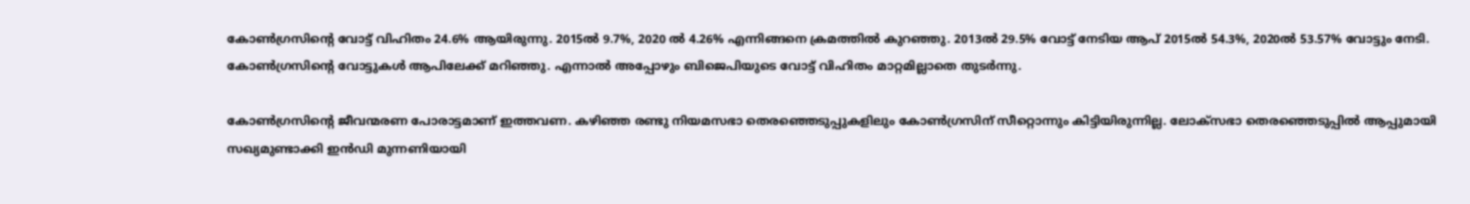കോണ്‍ഗ്രസിന്റെ വോട്ട് വിഹിതം 24.6% ആയിരുന്നു. 2015ല്‍ 9.7%, 2020 ല്‍ 4.26% എന്നിങ്ങനെ ക്രമത്തില്‍ കുറഞ്ഞു. 2013ല്‍ 29.5% വോട്ട് നേടിയ ആപ് 2015ല്‍ 54.3%, 2020ല്‍ 53.57% വോട്ടും നേടി. കോണ്‍ഗ്രസിന്റെ വോട്ടുകള്‍ ആപിലേക്ക് മറിഞ്ഞു. എന്നാല്‍ അപ്പോഴും ബിജെപിയുടെ വോട്ട് വിഹിതം മാറ്റമില്ലാതെ തുടര്‍ന്നു.

കോണ്‍ഗ്രസിന്റെ ജീവന്മരണ പോരാട്ടമാണ് ഇത്തവണ. കഴിഞ്ഞ രണ്ടു നിയമസഭാ തെരഞ്ഞെടുപ്പുകളിലും കോണ്‍ഗ്രസിന് സീറ്റൊന്നും കിട്ടിയിരുന്നില്ല. ലോക്സഭാ തെരഞ്ഞെടുപ്പില്‍ ആപ്പുമായി സഖ്യമുണ്ടാക്കി ഇന്‍ഡി മുന്നണിയായി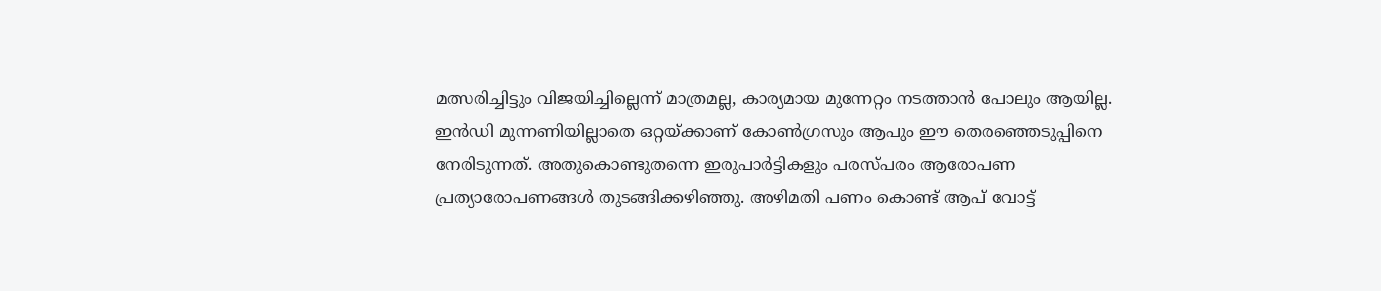മത്സരിച്ചിട്ടും വിജയിച്ചില്ലെന്ന് മാത്രമല്ല, കാര്യമായ മുന്നേറ്റം നടത്താന്‍ പോലും ആയില്ല. ഇന്‍ഡി മുന്നണിയില്ലാതെ ഒറ്റയ്‌ക്കാണ് കോണ്‍ഗ്രസും ആപും ഈ തെരഞ്ഞെടുപ്പിനെ നേരിടുന്നത്. അതുകൊണ്ടുതന്നെ ഇരുപാര്‍ട്ടികളും പരസ്പരം ആരോപണ പ്രത്യാരോപണങ്ങള്‍ തുടങ്ങിക്കഴിഞ്ഞു. അഴിമതി പണം കൊണ്ട് ആപ് വോട്ട്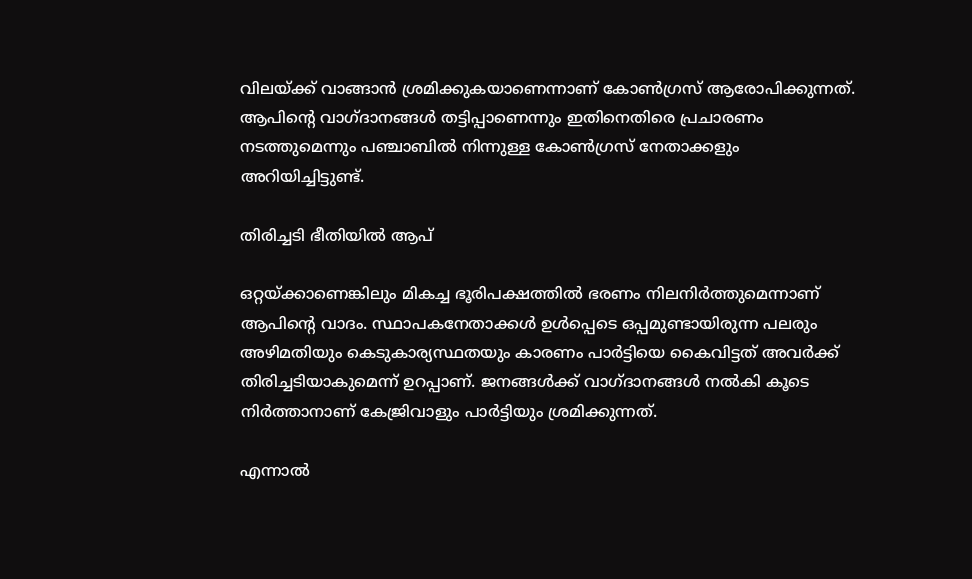വിലയ്‌ക്ക് വാങ്ങാന്‍ ശ്രമിക്കുകയാണെന്നാണ് കോണ്‍ഗ്രസ് ആരോപിക്കുന്നത്. ആപിന്റെ വാഗ്ദാനങ്ങള്‍ തട്ടിപ്പാണെന്നും ഇതിനെതിരെ പ്രചാരണം നടത്തുമെന്നും പഞ്ചാബില്‍ നിന്നുള്ള കോണ്‍ഗ്രസ് നേതാക്കളും അറിയിച്ചിട്ടുണ്ട്.

തിരിച്ചടി ഭീതിയില്‍ ആപ്

ഒറ്റയ്‌ക്കാണെങ്കിലും മികച്ച ഭൂരിപക്ഷത്തില്‍ ഭരണം നിലനിര്‍ത്തുമെന്നാണ് ആപിന്റെ വാദം. സ്ഥാപകനേതാക്കള്‍ ഉള്‍പ്പെടെ ഒപ്പമുണ്ടായിരുന്ന പലരും അഴിമതിയും കെടുകാര്യസ്ഥതയും കാരണം പാര്‍ട്ടിയെ കൈവിട്ടത് അവര്‍ക്ക് തിരിച്ചടിയാകുമെന്ന് ഉറപ്പാണ്. ജനങ്ങള്‍ക്ക് വാഗ്ദാനങ്ങള്‍ നല്‍കി കൂടെ നിര്‍ത്താനാണ് കേജ്രിവാളും പാര്‍ട്ടിയും ശ്രമിക്കുന്നത്.

എന്നാല്‍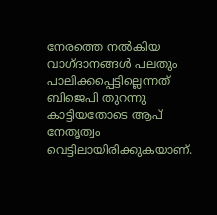നേരത്തെ നല്‍കിയ വാഗ്ദാനങ്ങള്‍ പലതും പാലിക്കപ്പെട്ടില്ലെന്നത് ബിജെപി തുറന്നു കാട്ടിയതോടെ ആപ് നേതൃത്വം വെട്ടിലായിരിക്കുകയാണ്.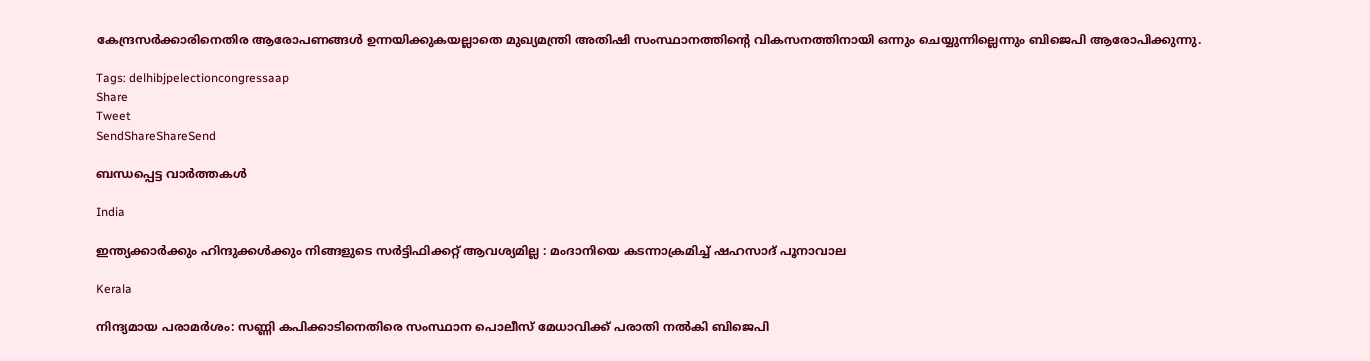കേന്ദ്രസര്‍ക്കാരിനെതിര ആരോപണങ്ങള്‍ ഉന്നയിക്കുകയല്ലാതെ മുഖ്യമന്ത്രി അതിഷി സംസ്ഥാനത്തിന്റെ വികസനത്തിനായി ഒന്നും ചെയ്യുന്നില്ലെന്നും ബിജെപി ആരോപിക്കുന്നു.

Tags: delhibjpelectioncongressaap
Share
Tweet
SendShareShareSend

ബന്ധപ്പെട്ട വാര്‍ത്തകള്‍

India

ഇന്ത്യക്കാർക്കും ഹിന്ദുക്കൾക്കും നിങ്ങളുടെ സർട്ടിഫിക്കറ്റ് ആവശ്യമില്ല : മംദാനിയെ കടന്നാക്രമിച്ച് ഷഹസാദ് പൂനാവാല

Kerala

നിന്ദ്യമായ പരാമര്‍ശം: സണ്ണി കപിക്കാടിനെതിരെ സംസ്ഥാന പൊലീസ് മേധാവിക്ക് പരാതി നല്‍കി ബിജെപി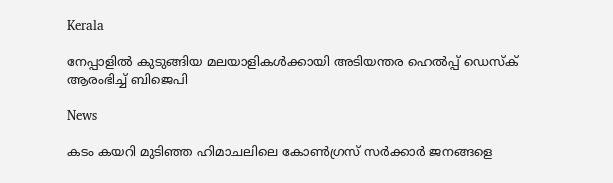Kerala

നേപ്പാളിൽ കുടുങ്ങിയ മലയാളികൾക്കായി അടിയന്തര ഹെൽപ്പ് ഡെസ്ക് ആരംഭിച്ച് ബിജെപി

News

കടം കയറി മുടിഞ്ഞ ഹിമാചലിലെ കോൺഗ്രസ് സർക്കാർ ജനങ്ങളെ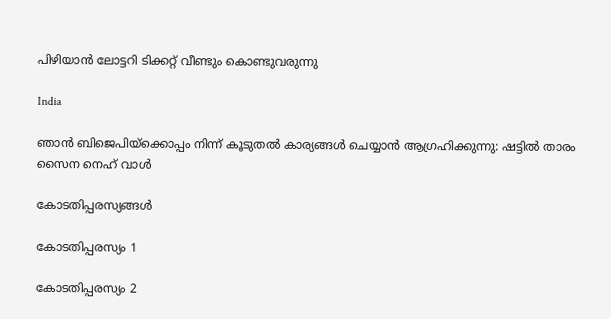പിഴിയാൻ ലോട്ടറി ടിക്കറ്റ് വീണ്ടും കൊണ്ടുവരുന്നു

India

ഞാന്‍ ബിജെപിയ്‌ക്കൊപ്പം നിന്ന് കൂടുതല്‍ കാര്യങ്ങള്‍ ചെയ്യാന്‍ ആഗ്രഹിക്കുന്നു: ഷട്ടില്‍ താരം സൈന നെഹ് വാള്‍

കോടതിപ്പരസ്യങ്ങള്‍

കോടതിപ്പരസ്യം 1

കോടതിപ്പരസ്യം 2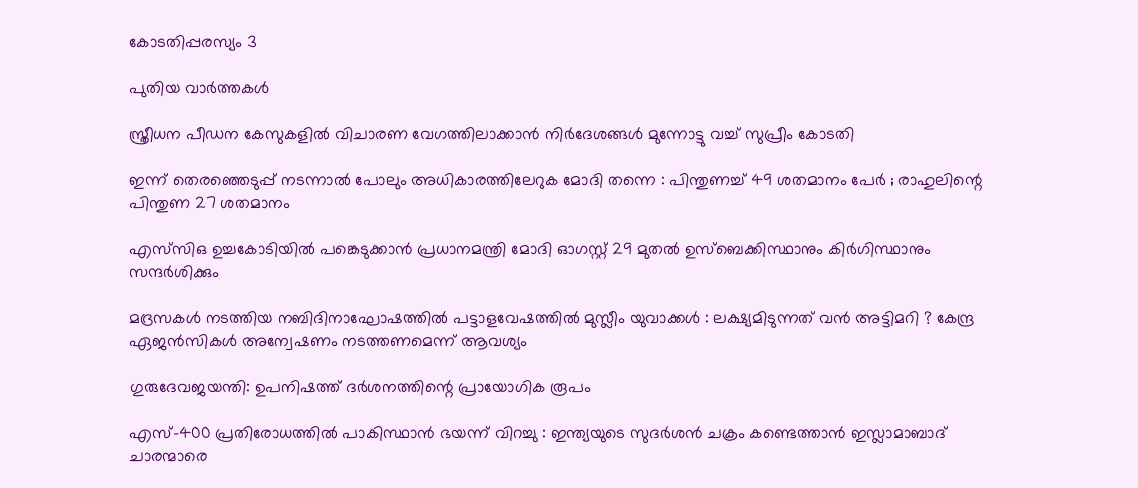കോടതിപ്പരസ്യം 3

പുതിയ വാര്‍ത്തകള്‍

സ്ത്രീധന പീഡന കേസുകളില്‍ വിചാരണ വേഗത്തിലാക്കാന്‍ നിര്‍ദേശങ്ങള്‍ മുന്നോട്ടു വച്ച് സുപ്രീം കോടതി

ഇന്ന് തെരഞ്ഞെടുപ്പ് നടന്നാൽ പോലും അധികാരത്തിലേറുക മോദി തന്നെ : പിന്തുണച്ച് 49 ശതമാനം പേർ ; രാഹുലിന്റെ പിന്തുണ 27 ശതമാനം

എസ്‌സി‌ഒ ഉച്ചകോടിയിൽ പങ്കെടുക്കാൻ പ്രധാനമന്ത്രി മോദി ഓഗസ്റ്റ് 29 മുതൽ ഉസ്‌ബെക്കിസ്ഥാനും കിർഗിസ്ഥാനും സന്ദർശിക്കും

മദ്രസകൾ നടത്തിയ നബിദിനാഘോഷത്തിൽ പട്ടാളവേഷത്തിൽ മുസ്ലീം യുവാക്കൾ : ലക്ഷ്യമിടുന്നത് വൻ അട്ടിമറി ? കേന്ദ്ര ഏജൻസികൾ അന്വേഷണം നടത്തണമെന്ന് ആവശ്യം

ഗുരുദേവജയന്തി: ഉപനിഷത്ത് ദര്‍ശനത്തിന്റെ പ്രായോഗിക രൂപം

എസ്-400 പ്രതിരോധത്തിൽ പാകിസ്ഥാൻ ഭയന്ന് വിറച്ചു : ഇന്ത്യയുടെ സുദർശൻ ചക്രം കണ്ടെത്താൻ ഇസ്ലാമാബാദ് ചാരന്മാരെ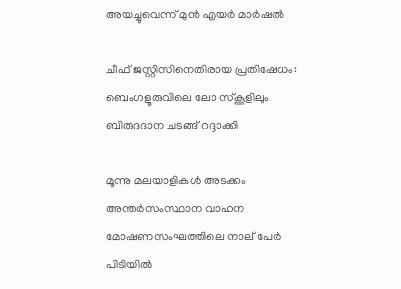അയച്ചുവെന്ന് മുൻ എയർ മാർഷൽ

ചീഫ് ജസ്റ്റിസിനെതിരായ പ്രതിഷേധം: ബെംഗളൂരുവിലെ ലോ സ്‌കൂളിലും ബിരുദദാന ചടങ്ങ് റദ്ദാക്കി

മൂന്നു മലയാളികള്‍ അടക്കം അന്തർസംസ്ഥാന വാഹന മോഷണസംഘത്തിലെ നാല് പേര്‍ പിടിയില്‍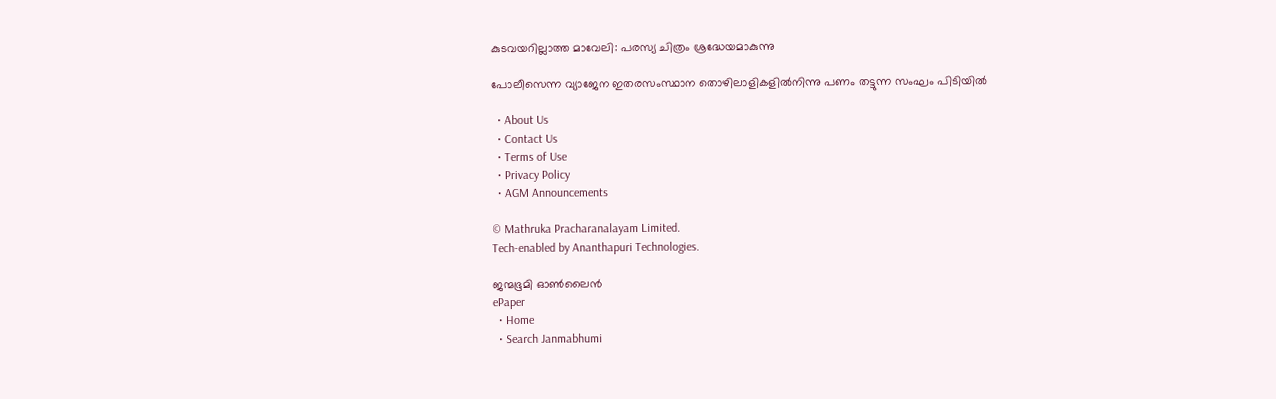കുടവയറില്ലാത്ത മാവേലി: പരസ്യ ചിത്രം ശ്രദ്ധേയമാകുന്നു

പോലീസെന്ന വ്യാജേന ഇതരസംസ്ഥാന തൊഴിലാളികളില്‍നിന്നു പണം തട്ടുന്ന സംഘം പിടിയില്‍

  • About Us
  • Contact Us
  • Terms of Use
  • Privacy Policy
  • AGM Announcements

© Mathruka Pracharanalayam Limited.
Tech-enabled by Ananthapuri Technologies.

ജന്മഭൂമി ഓണ്‍ലൈന്‍
ePaper
  • Home
  • Search Janmabhumi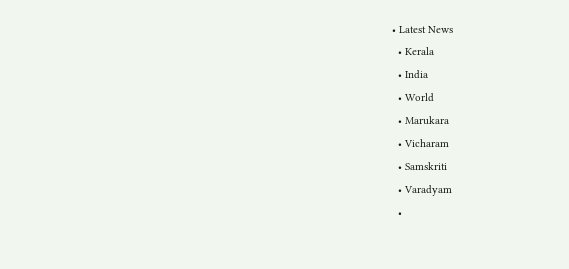• Latest News
  • Kerala
  • India
  • World
  • Marukara
  • Vicharam
  • Samskriti
  • Varadyam
  •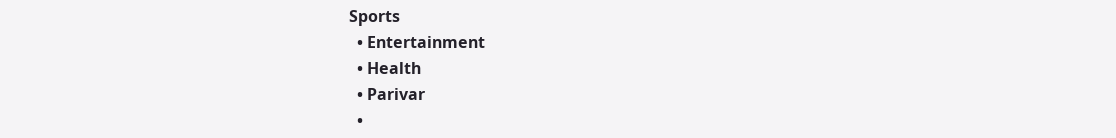Sports
  • Entertainment
  • Health
  • Parivar
  •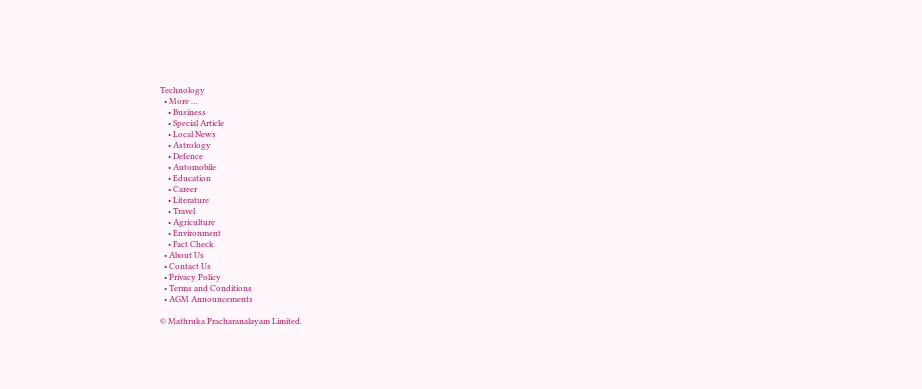Technology
  • More …
    • Business
    • Special Article
    • Local News
    • Astrology
    • Defence
    • Automobile
    • Education
    • Career
    • Literature
    • Travel
    • Agriculture
    • Environment
    • Fact Check
  • About Us
  • Contact Us
  • Privacy Policy
  • Terms and Conditions
  • AGM Announcements

© Mathruka Pracharanalayam Limited.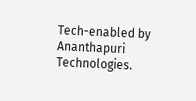Tech-enabled by Ananthapuri Technologies.